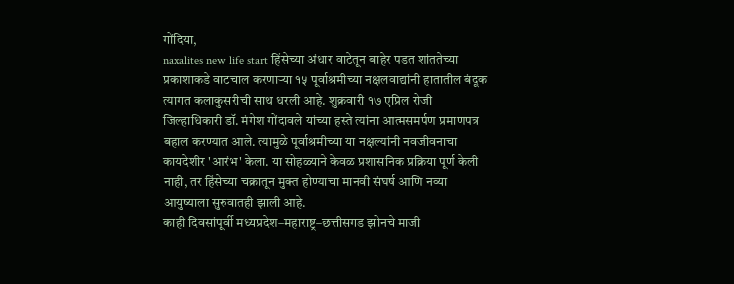गोंदिया,
naxalites new life start हिंसेच्या अंधार वाटेतून बाहेर पडत शांततेच्या प्रकाशाकडे वाटचाल करणाऱ्या १५ पूर्वाश्रमीच्या नक्षलवाद्यांनी हातातील बंदूक त्यागत कलाकुसरीची साथ धरली आहे. शुक्रवारी १७ एप्रिल रोजी जिल्हाधिकारी डॉ. मंगेश गोंदावले यांच्या हस्ते त्यांना आत्मसमर्पण प्रमाणपत्र बहाल करण्यात आले. त्यामुळे पूर्वाश्रमीच्या या नक्षल्यांनी नवजीवनाचा कायदेशीर 'आरंभ' केला. या सोहळ्याने केवळ प्रशासनिक प्रक्रिया पूर्ण केली नाही, तर हिंसेच्या चक्रातून मुक्त होण्याचा मानवी संघर्ष आणि नव्या आयुष्याला सुरुवातही झाली आहे.
काही दिवसांपूर्वी मध्यप्रदेश–महाराष्ट्र–छत्तीसगड झोनचे माजी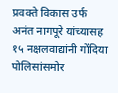प्रवक्ते विकास उर्फ अनंत नागपूरे यांच्यासह १५ नक्षलवाद्यांनी गोंदिया पोलिसांसमोर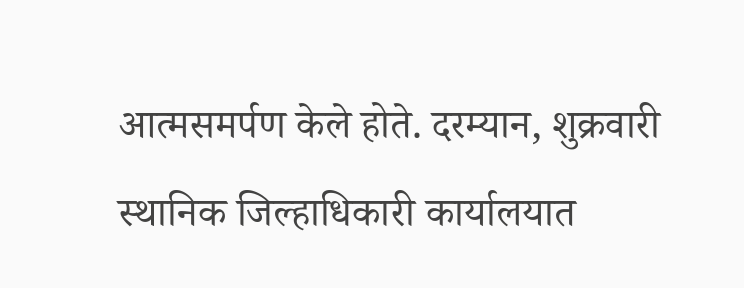आत्मसमर्पण केले होते. दरम्यान, शुक्रवारी स्थानिक जिल्हाधिकारी कार्यालयात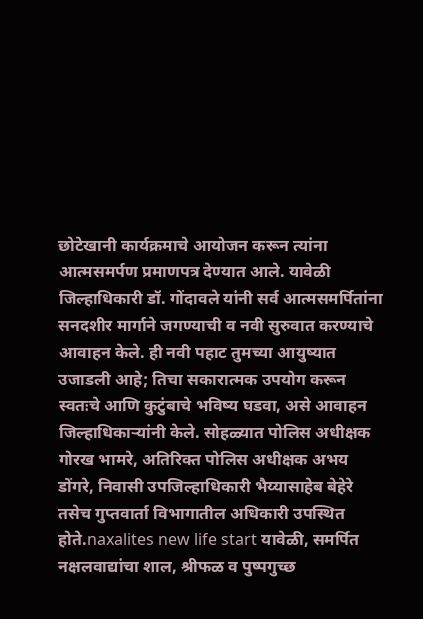छोटेखानी कार्यक्रमाचे आयोजन करून त्यांना आत्मसमर्पण प्रमाणपत्र देण्यात आले. यावेळी जिल्हाधिकारी डॉ. गोंदावले यांनी सर्व आत्मसमर्पितांना सनदशीर मार्गाने जगण्याची व नवी सुरुवात करण्याचे आवाहन केले. ही नवी पहाट तुमच्या आयुष्यात उजाडली आहे; तिचा सकारात्मक उपयोग करून स्वतःचे आणि कुटुंबाचे भविष्य घडवा, असे आवाहन जिल्हाधिकाऱ्यांनी केले. सोहळ्यात पोलिस अधीक्षक गोरख भामरे, अतिरिक्त पोलिस अधीक्षक अभय डोंगरे, निवासी उपजिल्हाधिकारी भैय्यासाहेब बेहेरे तसेच गुप्तवार्ता विभागातील अधिकारी उपस्थित होते.naxalites new life start यावेळी, समर्पित नक्षलवाद्यांचा शाल, श्रीफळ व पुष्पगुच्छ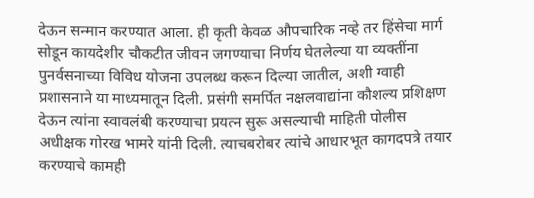देऊन सन्मान करण्यात आला. ही कृती केवळ औपचारिक नव्हे तर हिंसेचा मार्ग सोडून कायदेशीर चौकटीत जीवन जगण्याचा निर्णय घेतलेल्या या व्यक्तींना पुनर्वसनाच्या विविध योजना उपलब्ध करून दिल्या जातील, अशी ग्वाही प्रशासनाने या माध्यमातून दिली. प्रसंगी समर्पित नक्षलवाद्यांना कौशल्य प्रशिक्षण देऊन त्यांना स्वावलंबी करण्याचा प्रयत्न सुरू असल्याची माहिती पोलीस अधीक्षक गोरख भामरे यांनी दिली. त्याचबरोबर त्यांचे आधारभूत कागदपत्रे तयार करण्याचे कामही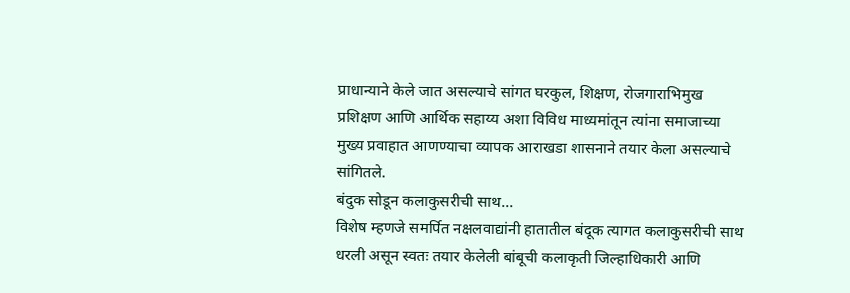प्राधान्याने केले जात असल्याचे सांगत घरकुल, शिक्षण, रोजगाराभिमुख प्रशिक्षण आणि आर्थिक सहाय्य अशा विविध माध्यमांतून त्यांना समाजाच्या मुख्य प्रवाहात आणण्याचा व्यापक आराखडा शासनाने तयार केला असल्याचे सांगितले.
बंदुक सोडून कलाकुसरीची साथ...
विशेष म्हणजे समर्पित नक्षलवाद्यांनी हातातील बंदूक त्यागत कलाकुसरीची साथ धरली असून स्वतः तयार केलेली बांबूची कलाकृती जिल्हाधिकारी आणि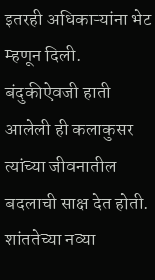इतरही अधिकाऱ्यांना भेट म्हणून दिली. बंदुकीऐवजी हाती आलेली ही कलाकुसर त्यांच्या जीवनातील बदलाची साक्ष देत होती.
शांततेच्या नव्या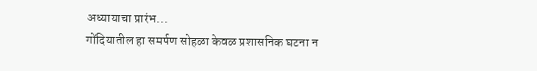अध्यायाचा प्रारंभ...
गोंदियातील हा समर्पण सोहळा केवळ प्रशासनिक घटना न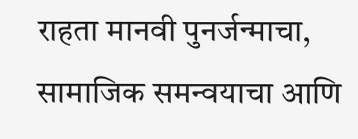राहता मानवी पुनर्जन्माचा, सामाजिक समन्वयाचा आणि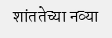शांततेच्या नव्या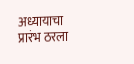अध्यायाचा प्रारंभ ठरला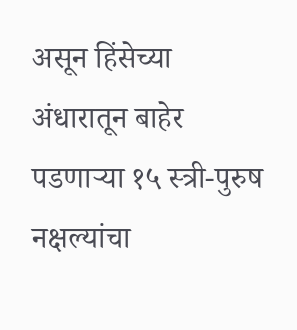असून हिंसेच्या अंधारातून बाहेर पडणाऱ्या १५ स्त्री-पुरुष नक्षल्यांचा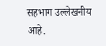सहभाग उल्लेखनीय आहे.